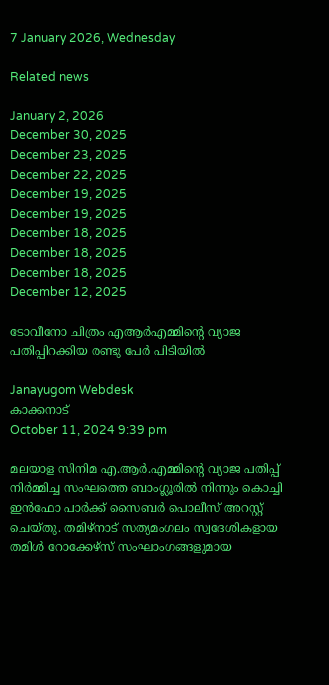7 January 2026, Wednesday

Related news

January 2, 2026
December 30, 2025
December 23, 2025
December 22, 2025
December 19, 2025
December 19, 2025
December 18, 2025
December 18, 2025
December 18, 2025
December 12, 2025

ടോവീനോ ചിത്രം എആ‍ർഎമ്മിന്റെ വ്യാജ പതിപ്പിറക്കിയ രണ്ടു പേർ പിടിയിൽ

Janayugom Webdesk
കാക്കനാട്
October 11, 2024 9:39 pm

മലയാള സിനിമ എ.ആർ.എമ്മിന്റെ വ്യാജ പതിപ്പ് നിർമ്മിച്ച സംഘത്തെ ബാംഗ്ലൂരിൽ നിന്നും കൊച്ചി ഇൻഫോ പാർക്ക് സൈബർ പൊലീസ് അറസ്റ്റ് ചെയ്‌തു. തമിഴ്നാട് സത്യമംഗലം സ്വദേശികളായ തമിൾ റോക്കേഴ്‌സ് സംഘാംഗങ്ങളുമായ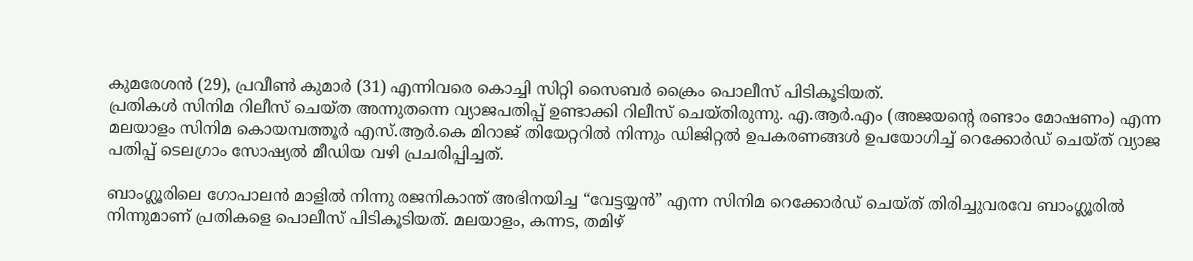കുമരേശൻ (29), പ്രവീൺ കുമാർ (31) എന്നിവരെ കൊച്ചി സിറ്റി സൈബർ ക്രൈം പൊലീസ് പിടികൂടിയത്.
പ്രതികൾ സിനിമ റിലീസ് ചെയ്ത അന്നുതന്നെ വ്യാജപതിപ്പ് ഉണ്ടാക്കി റിലീസ് ചെയ്തിരുന്നു. എ.ആർ.എം (അജയൻ്റെ രണ്ടാം മോഷണം) എന്ന മലയാളം സിനിമ കൊയമ്പത്തൂർ എസ്.ആർ.കെ മിറാജ് തിയേറ്ററിൽ നിന്നും ഡിജിറ്റൽ ഉപകരണങ്ങൾ ഉപയോഗിച്ച് റെക്കോർഡ് ചെയ്ത് വ്യാജ പതിപ്പ് ടെലഗ്രാം സോഷ്യൽ മീഡിയ വഴി പ്രചരിപ്പിച്ചത്.

ബാംഗ്ലൂരിലെ ഗോപാലൻ മാളിൽ നിന്നു രജനികാന്ത് അഭിനയിച്ച “വേട്ടയ്യൻ” എന്ന സിനിമ റെക്കോർഡ്‌ ചെയ്‌ത്‌ തിരിച്ചുവരവേ ബാംഗ്ലൂരിൽ നിന്നുമാണ് പ്രതികളെ പൊലീസ് പിടികൂടിയത്. മലയാളം, കന്നട, തമിഴ്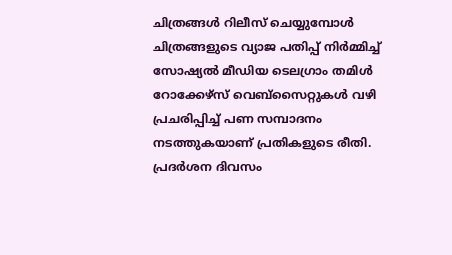ചിത്രങ്ങൾ റിലീസ് ചെയ്യുമ്പോൾ ചിത്രങ്ങളുടെ വ്യാജ പതിപ്പ് നിർമ്മിച്ച് സോഷ്യൽ മീഡിയ ടെലഗ്രാം തമിൾ റോക്കേഴ്‌സ് വെബ്‌സൈറ്റുകൾ വഴി പ്രചരിപ്പിച്ച് പണ സമ്പാദനം നടത്തുകയാണ് പ്രതികളുടെ രീതി. പ്രദർശന ദിവസം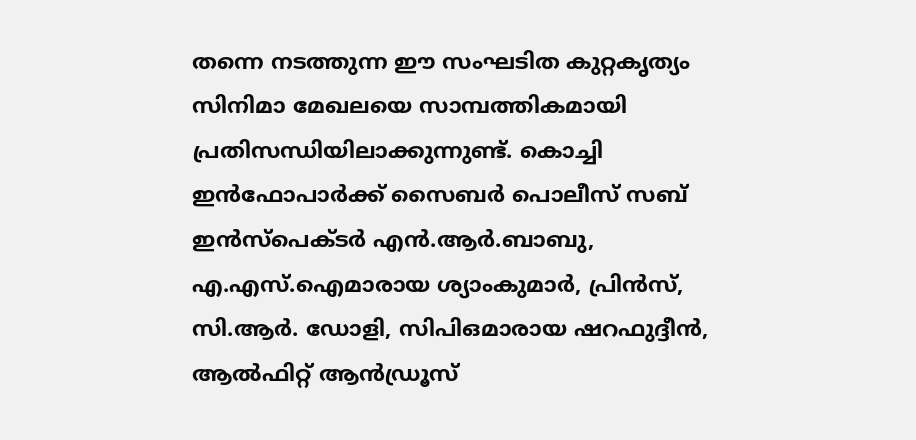തന്നെ നടത്തുന്ന ഈ സംഘടിത കുറ്റകൃത്യം സിനിമാ മേഖലയെ സാമ്പത്തികമായി പ്രതിസന്ധിയിലാക്കുന്നുണ്ട്. കൊച്ചി ഇൻഫോപാർക്ക് സൈബർ പൊലീസ് സബ് ഇൻസ്പെക്ടർ എൻ.ആർ.ബാബു, എ.എസ്.ഐമാരായ ശ്യാംകുമാർ, പ്രിൻസ്, സി.ആർ. ഡോളി, സിപിഒമാരായ ഷറഫുദ്ദീൻ, ആൽഫിറ്റ് ആൻഡ്രൂസ്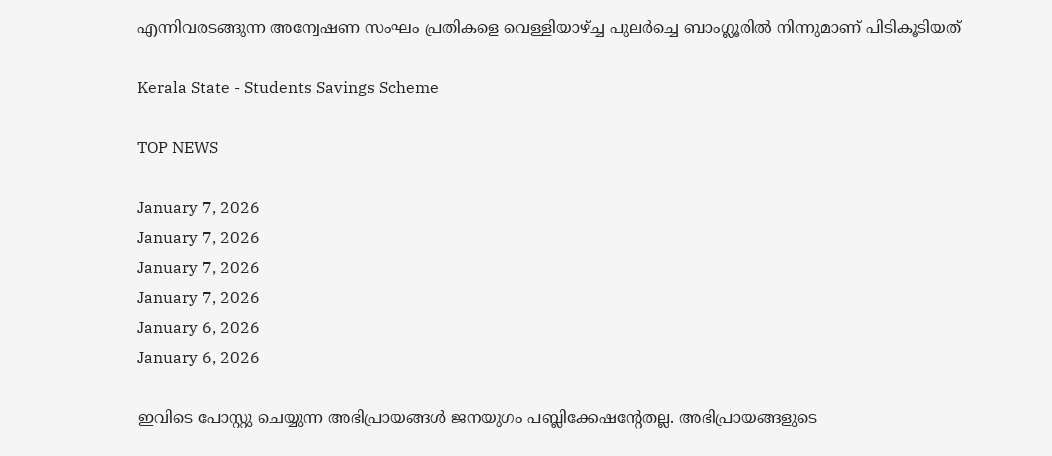എന്നിവരടങ്ങുന്ന അന്വേഷണ സംഘം പ്രതികളെ വെള്ളിയാഴ്ച്ച പുലർച്ചെ ബാംഗ്ലൂരിൽ നിന്നുമാണ് പിടികൂടിയത്

Kerala State - Students Savings Scheme

TOP NEWS

January 7, 2026
January 7, 2026
January 7, 2026
January 7, 2026
January 6, 2026
January 6, 2026

ഇവിടെ പോസ്റ്റു ചെയ്യുന്ന അഭിപ്രായങ്ങള്‍ ജനയുഗം പബ്ലിക്കേഷന്റേതല്ല. അഭിപ്രായങ്ങളുടെ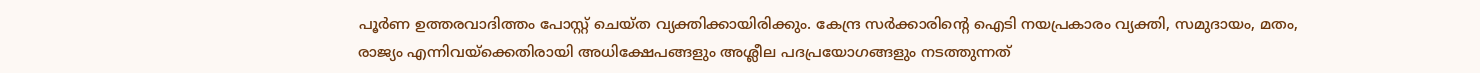പൂര്‍ണ ഉത്തരവാദിത്തം പോസ്റ്റ് ചെയ്ത വ്യക്തിക്കായിരിക്കും. കേന്ദ്ര സര്‍ക്കാരിന്റെ ഐടി നയപ്രകാരം വ്യക്തി, സമുദായം, മതം, രാജ്യം എന്നിവയ്‌ക്കെതിരായി അധിക്ഷേപങ്ങളും അശ്ലീല പദപ്രയോഗങ്ങളും നടത്തുന്നത്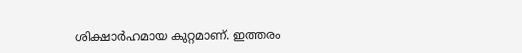ശിക്ഷാര്‍ഹമായ കുറ്റമാണ്. ഇത്തരം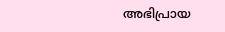അഭിപ്രായ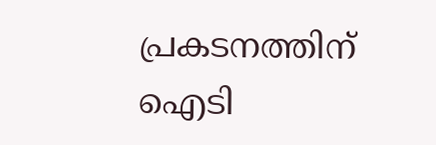പ്രകടനത്തിന് ഐടി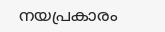നയപ്രകാരം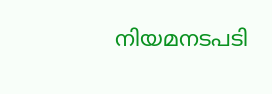നിയമനടപടി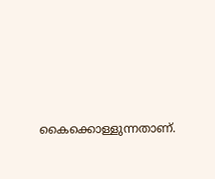കൈക്കൊള്ളുന്നതാണ്.